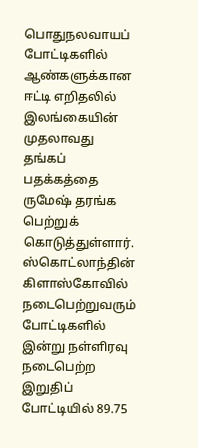பொதுநலவாயப் போட்டிகளில் ஆண்களுக்கான ஈட்டி எறிதலில் இலங்கையின் முதலாவது தங்கப் பதக்கத்தை ருமேஷ் தரங்க பெற்றுக் கொடுத்துள்ளார்.
ஸ்கொட்லாந்தின் கிளாஸ்கோவில் நடைபெற்றுவரும் போட்டிகளில் இன்று நள்ளிரவு நடைபெற்ற இறுதிப் போட்டியில் 89.75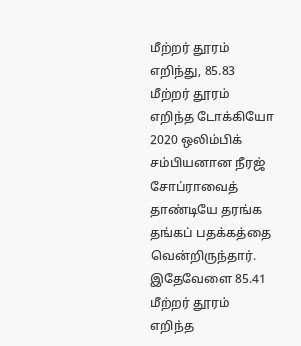மீற்றர் தூரம் எறிந்து, 85.83 மீற்றர் தூரம் எறிந்த டோக்கியோ 2020 ஒலிம்பிக் சம்பியனான நீரஜ் சோப்ராவைத் தாண்டியே தரங்க தங்கப் பதக்கத்தை வென்றிருந்தார்.
இதேவேளை 85.41 மீற்றர் தூரம் எறிந்த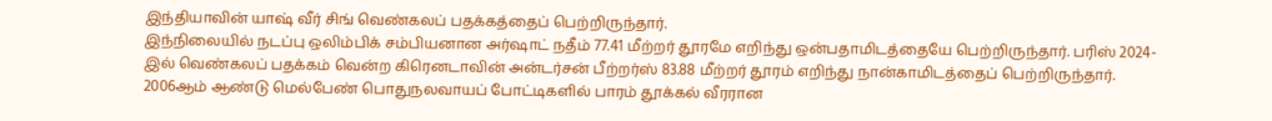இந்தியாவின் யாஷ் வீர் சிங் வெண்கலப் பதக்கத்தைப் பெற்றிருந்தார்.
இந்நிலையில் நடப்பு ஒலிம்பிக் சம்பியனான அர்ஷாட் நதீம் 77.41 மீற்றர் தூரமே எறிந்து ஒன்பதாமிடத்தையே பெற்றிருந்தார். பரிஸ் 2024-இல் வெண்கலப் பதக்கம் வென்ற கிரெனடாவின் அன்டர்சன் பீற்றர்ஸ் 83.88 மீற்றர் தூரம் எறிந்து நான்காமிடத்தைப் பெற்றிருந்தார்.
2006ஆம் ஆண்டு மெல்பேண் பொதுநலவாயப் போட்டிகளில் பாரம் தூக்கல் வீரரான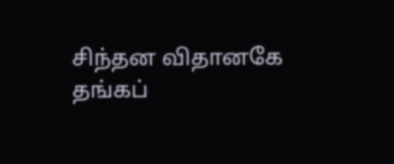சிந்தன விதானகே தங்கப்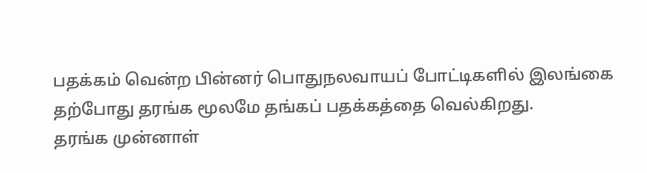பதக்கம் வென்ற பின்னர் பொதுநலவாயப் போட்டிகளில் இலங்கை தற்போது தரங்க மூலமே தங்கப் பதக்கத்தை வெல்கிறது.
தரங்க முன்னாள்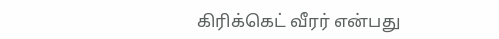கிரிக்கெட் வீரர் என்பது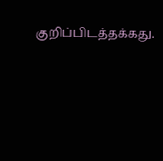குறிப்பிடத்தக்கது.